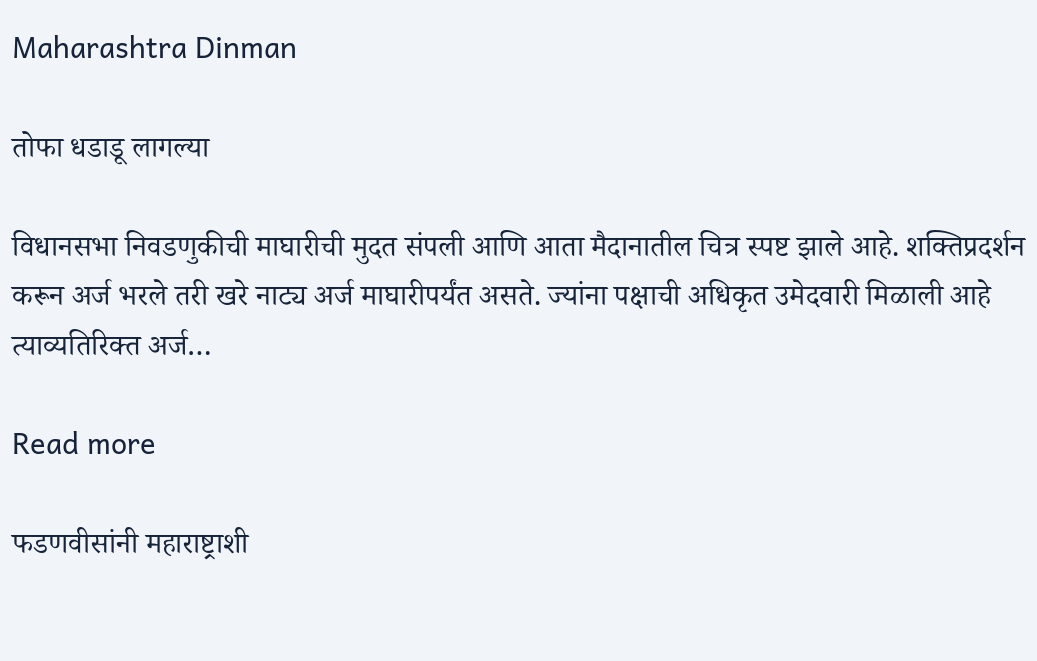Maharashtra Dinman

तोफा धडाडू लागल्या

विधानसभा निवडणुकीची माघारीची मुदत संपली आणि आता मैदानातील चित्र स्पष्ट झाले आहे. शक्तिप्रदर्शन करून अर्ज भरले तरी खरे नाट्य अर्ज माघारीपर्यंत असते. ज्यांना पक्षाची अधिकृत उमेदवारी मिळाली आहे त्याव्यतिरिक्त अर्ज…

Read more

फडणवीसांनी महाराष्ट्राशी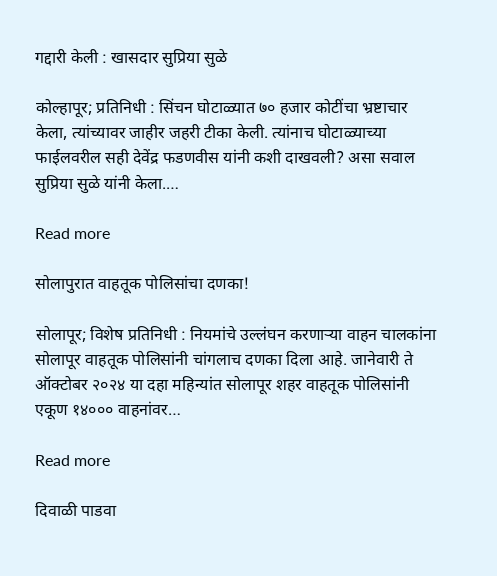गद्दारी केली : खासदार सुप्रिया सुळे

कोल्हापूर; प्रतिनिधी : सिंचन घोटाळ्यात ७० हजार कोटींचा भ्रष्टाचार केला, त्यांच्यावर जाहीर जहरी टीका केली. त्यांनाच घोटाळ्याच्या फाईलवरील सही देवेंद्र फडणवीस यांनी कशी दाखवली? असा सवाल सुप्रिया सुळे यांनी केला.…

Read more

सोलापुरात वाहतूक पोलिसांचा दणका!

सोलापूर; विशेष प्रतिनिधी : नियमांचे उल्लंघन करणाऱ्या वाहन चालकांना सोलापूर वाहतूक पोलिसांनी चांगलाच दणका दिला आहे. जानेवारी ते ऑक्टोबर २०२४ या दहा महिन्यांत सोलापूर शहर वाहतूक पोलिसांनी एकूण १४००० वाहनांवर…

Read more

दिवाळी पाडवा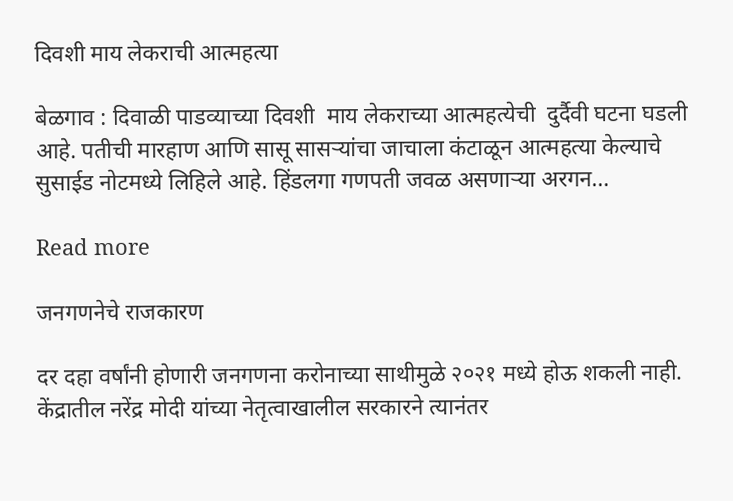दिवशी माय लेकराची आत्महत्या

बेळगाव : दिवाळी पाडव्याच्या दिवशी  माय लेकराच्या आत्महत्येची  दुर्दैवी घटना घडली आहे. पतीची मारहाण आणि सासू सासऱ्यांचा जाचाला कंटाळून आत्महत्या केल्याचे सुसाईड नोटमध्ये लिहिले आहे. हिंडलगा गणपती जवळ असणाऱ्या अरगन…

Read more

जनगणनेचे राजकारण

दर दहा वर्षांनी होणारी जनगणना करोनाच्या साथीमुळे २०२१ मध्ये होऊ शकली नाही. केंद्रातील नरेंद्र मोदी यांच्या नेतृत्वाखालील सरकारने त्यानंतर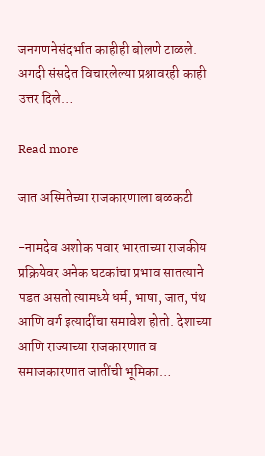जनगणनेसंदर्भात काहीही बोलणे टाळले. अगदी संसदेत विचारलेल्या प्रश्नावरही काही उत्तर दिले…

Read more

जात अस्मितेच्या राजकारणाला बळकटी

-नामदेव अशोक पवार भारताच्या राजकीय प्रक्रियेवर अनेक घटकांचा प्रभाव सातत्याने पडत असतो त्यामध्ये धर्म, भाषा, जात, पंथ आणि वर्ग इत्यादींचा समावेश होतो. देशाच्या आणि राज्याच्या राजकारणात व समाजकारणात जातींची भूमिका…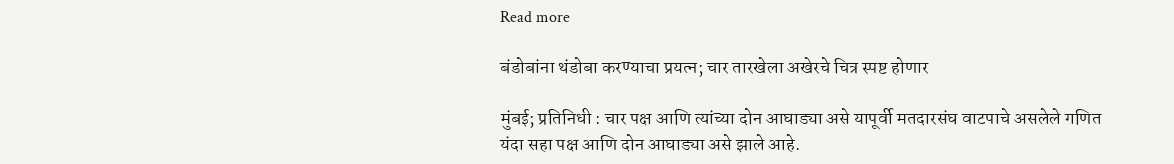Read more

बंडोबांना थंडोबा करण्याचा प्रयत्न; चार तारखेला अखेरचे चित्र स्पष्ट होणार

मुंबई; प्रतिनिधी : चार पक्ष आणि त्यांच्या दोन आघाड्या असे यापूर्वी मतदारसंघ वाटपाचे असलेले गणित यंदा सहा पक्ष आणि दोन आघाड्या असे झाले आहे.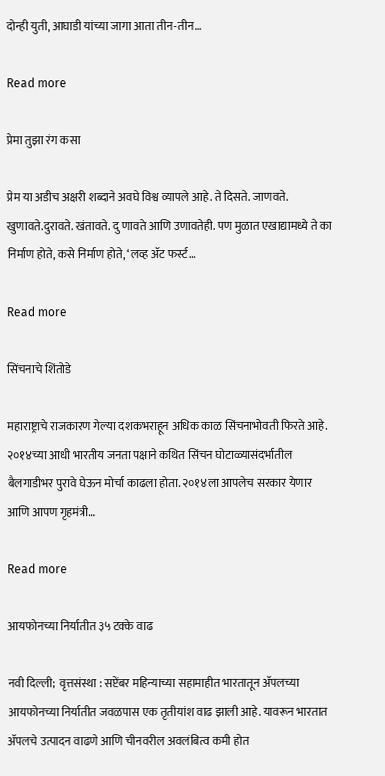दोन्ही युती, आघाडी यांच्या जागा आता तीन-तीन…

Read more

प्रेमा तुझा रंग कसा

प्रेम या अडीच अक्षरी शब्दाने अवघे विश्व व्यापले आहे. ते दिसते. जाणवते. खुणावते.दुरावते. खंतावते. दु णावते आणि उणावतेही. पण मुळात एखाद्यामध्ये ते का निर्माण होते, कसे निर्माण होते, ‘लव्ह ॲट फर्स्ट…

Read more

सिंचनाचे शिंतोडे

महाराष्ट्राचे राजकारण गेल्या दशकभराहून अधिक काळ सिंचनाभोवती फिरते आहे. २०१४च्या आधी भारतीय जनता पक्षाने कथित सिंचन घोटाळ्यासंदर्भातील बैलगाडीभर पुरावे घेऊन मोर्चा काढला होता. २०१४ला आपलेच सरकार येणार आणि आपण गृहमंत्री…

Read more

आयफोनच्या निर्यातीत ३५ टक्के वाढ

नवी दिल्ली;  वृत्तसंस्था : सप्टेंबर महिन्याच्या सहामाहीत भारतातून ॲपलच्या आयफोनच्या निर्यातीत जवळपास एक तृतीयांश वाढ झाली आहे. यावरून भारतात ॲपलचे उत्पादन वाढणे आणि चीनवरील अवलंबित्व कमी होत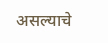असल्याचे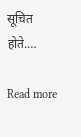सूचित होते.…

Read more